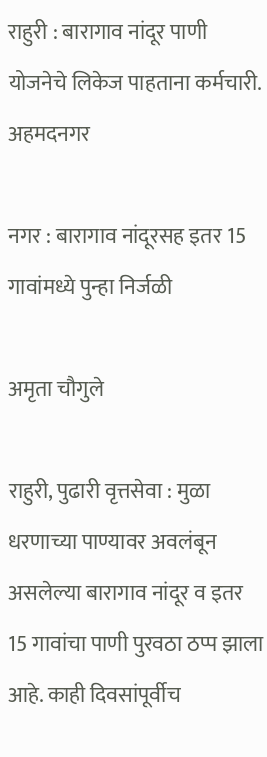राहुरी : बारागाव नांदूर पाणी योजनेचे लिकेज पाहताना कर्मचारी.
अहमदनगर

नगर : बारागाव नांदूरसह इतर 15 गावांमध्ये पुन्हा निर्जळी

अमृता चौगुले

राहुरी, पुढारी वृत्तसेवा : मुळा धरणाच्या पाण्यावर अवलंबून असलेल्या बारागाव नांदूर व इतर 15 गावांचा पाणी पुरवठा ठप्प झाला आहे. काही दिवसांपूर्वीच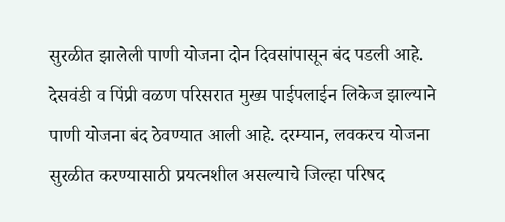सुरळीत झालेली पाणी योजना दोन दिवसांपासून बंद पडली आहे. देसवंडी व पिंप्री वळण परिसरात मुख्य पाईपलाईन लिकेज झाल्याने पाणी योजना बंद ठेवण्यात आली आहे. दरम्यान, लवकरच योजना सुरळीत करण्यासाठी प्रयत्नशील असल्याचे जिल्हा परिषद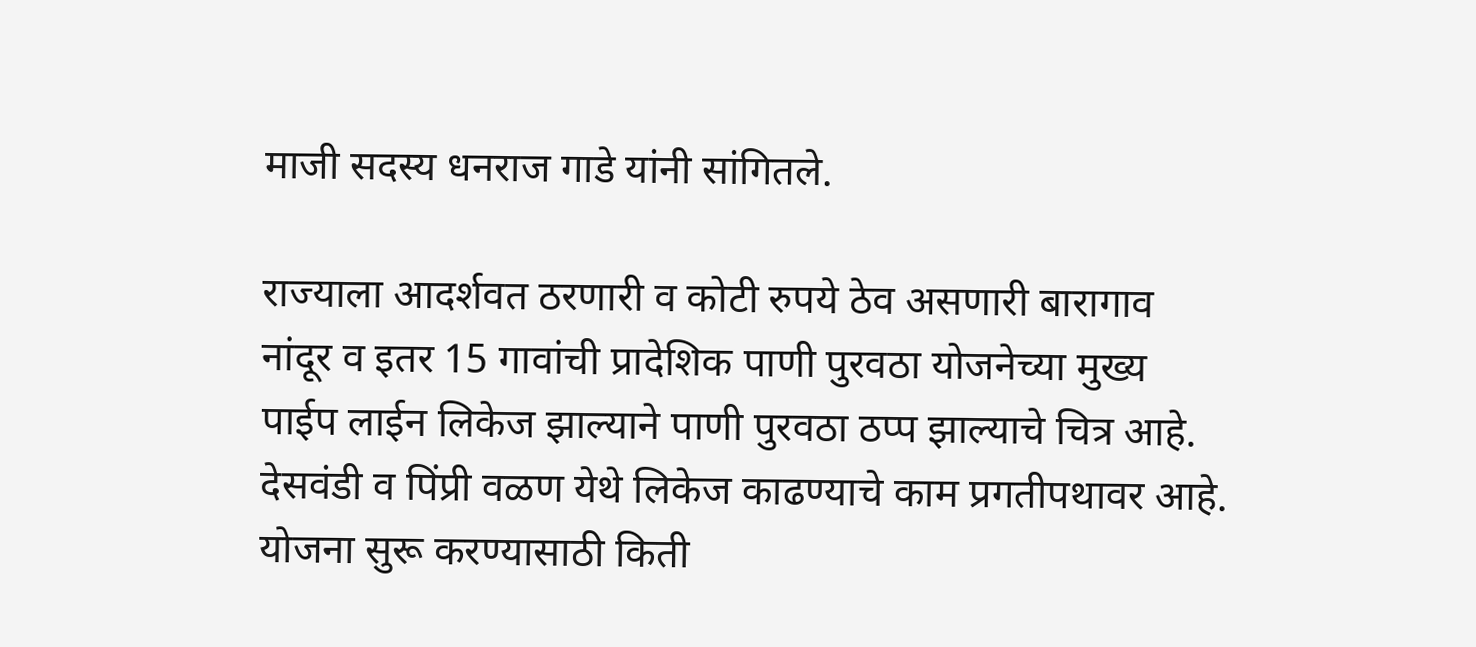माजी सदस्य धनराज गाडे यांनी सांगितले.

राज्याला आदर्शवत ठरणारी व कोटी रुपये ठेव असणारी बारागाव नांदूर व इतर 15 गावांची प्रादेशिक पाणी पुरवठा योजनेच्या मुख्य पाईप लाईन लिकेज झाल्याने पाणी पुरवठा ठप्प झाल्याचे चित्र आहे. देसवंडी व पिंप्री वळण येथे लिकेज काढण्याचे काम प्रगतीपथावर आहे. योजना सुरू करण्यासाठी किती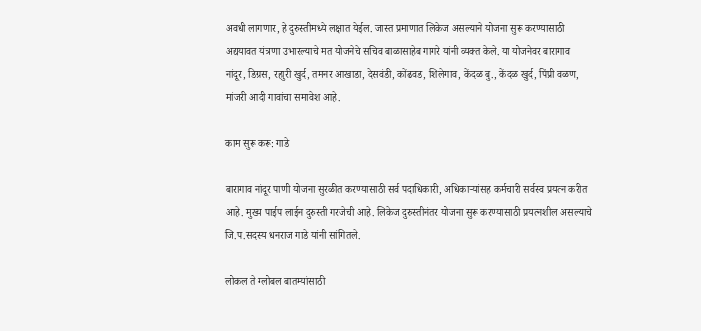अवधी लागणार, हे दुरुस्तीमध्ये लक्षात येईल. जास्त प्रमाणात लिकेज असल्याने योजना सुरू करण्यासाठी अद्ययावत यंत्रणा उभारल्याचे मत योजनेचे सचिव बाळासाहेब गागरे यांनी व्यक्त केले. या योजनेवर बारागाव नांदूर, डिग्रस, रहाुरी खुर्द, तमनर आखाडा, देसवंडी, कोंढवड, शिलेगाव, केंदळ बु., केंदळ खुर्द, पिंप्री वळण, मांजरी आदी गावांचा समावेश आहे.

काम सुरू करू: गाडे

बारागाव नांदूर पाणी योजना सुरळीत करण्यासाठी सर्व पदाधिकारी, अधिकार्‍यांसह कर्मचारी सर्वस्व प्रयत्न करीत आहे. मुख्य पाईप लाईन दुरुस्ती गरजेची आहे. लिकेज दुरुस्तीनंतर योजना सुरू करण्यासाठी प्रयत्नशील असल्याचे जि.प.सदस्य धनराज गाडे यांनी सांगितले.

लोकल ते ग्लोबल बातम्यांसाठी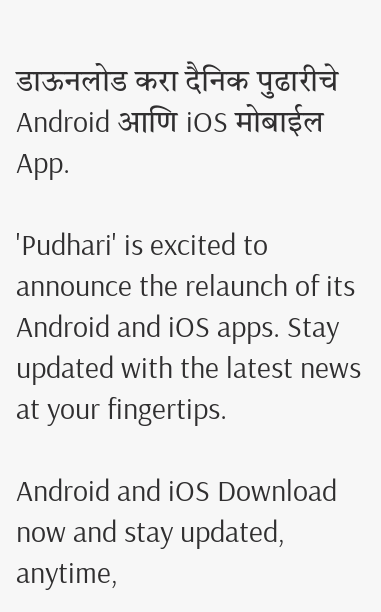डाऊनलोड करा दैनिक पुढारीचे Android आणि iOS मोबाईल App.

'Pudhari' is excited to announce the relaunch of its Android and iOS apps. Stay updated with the latest news at your fingertips.

Android and iOS Download now and stay updated, anytime,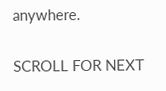anywhere.

SCROLL FOR NEXT